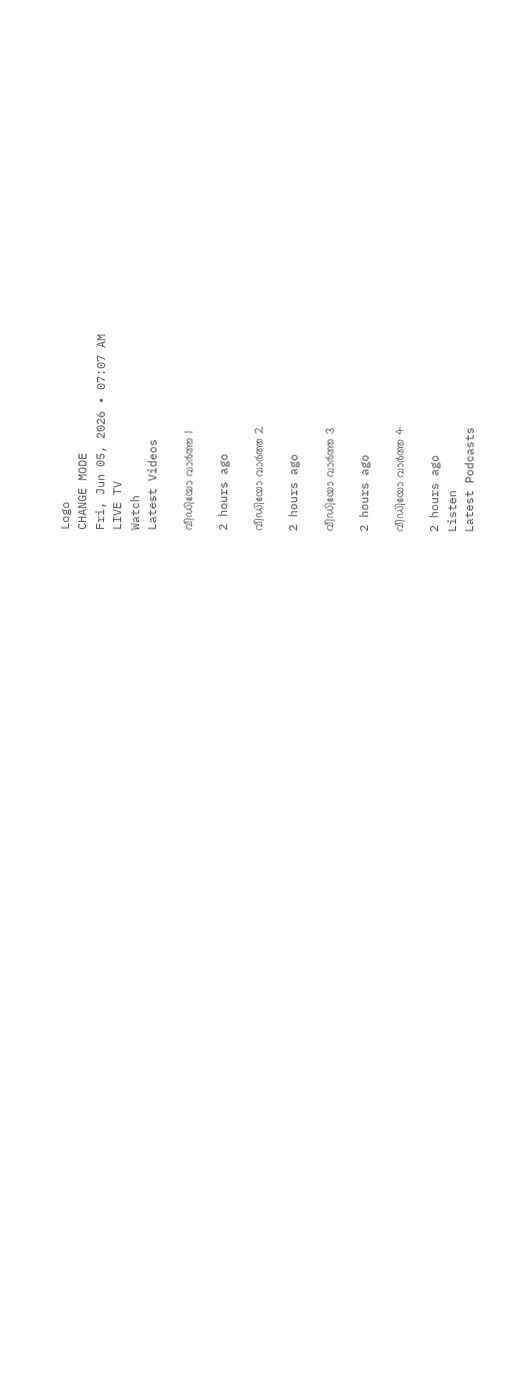Logo
CHANGE MODE
Fri, Jun 05, 2026 • 07:07 AM
LIVE TV
Watch
Latest Videos

വീഡിയോ വാർത്ത 1

2 hours ago

വീഡിയോ വാർത്ത 2

2 hours ago

വീഡിയോ വാർത്ത 3

2 hours ago

വീഡിയോ വാർത്ത 4

2 hours ago
Listen
Latest Podcasts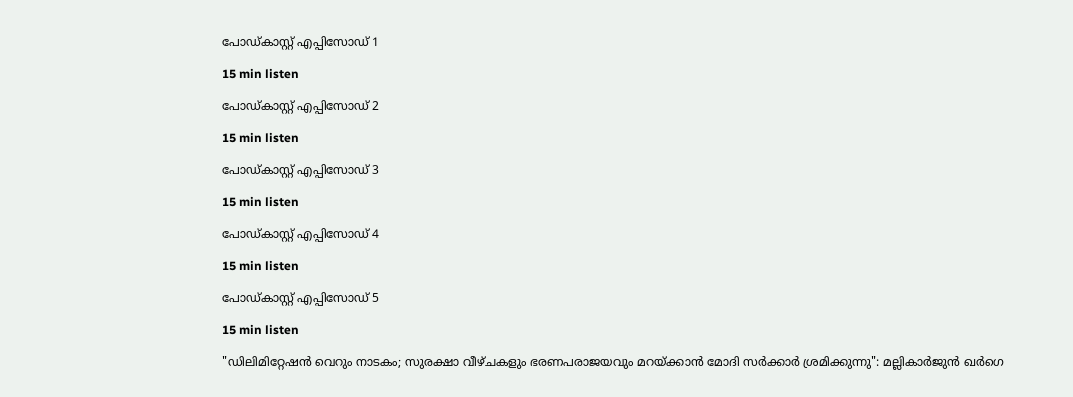പോഡ്കാസ്റ്റ് എപ്പിസോഡ് 1

15 min listen

പോഡ്കാസ്റ്റ് എപ്പിസോഡ് 2

15 min listen

പോഡ്കാസ്റ്റ് എപ്പിസോഡ് 3

15 min listen

പോഡ്കാസ്റ്റ് എപ്പിസോഡ് 4

15 min listen

പോഡ്കാസ്റ്റ് എപ്പിസോഡ് 5

15 min listen

"ഡിലിമിറ്റേഷൻ വെറും നാടകം; സുരക്ഷാ വീഴ്ചകളും ഭരണപരാജയവും മറയ്ക്കാൻ മോദി സർക്കാർ ശ്രമിക്കുന്നു": മല്ലികാർജുൻ ഖർഗെ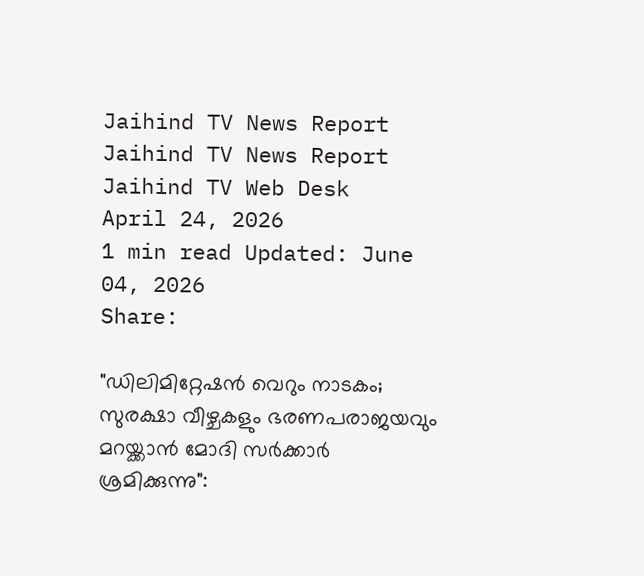Jaihind TV News Report
Jaihind TV News Report
Jaihind TV Web Desk
April 24, 2026
1 min read Updated: June 04, 2026
Share:

"ഡിലിമിറ്റേഷൻ വെറും നാടകം; സുരക്ഷാ വീഴ്ചകളും ഭരണപരാജയവും മറയ്ക്കാൻ മോദി സർക്കാർ ശ്രമിക്കുന്നു":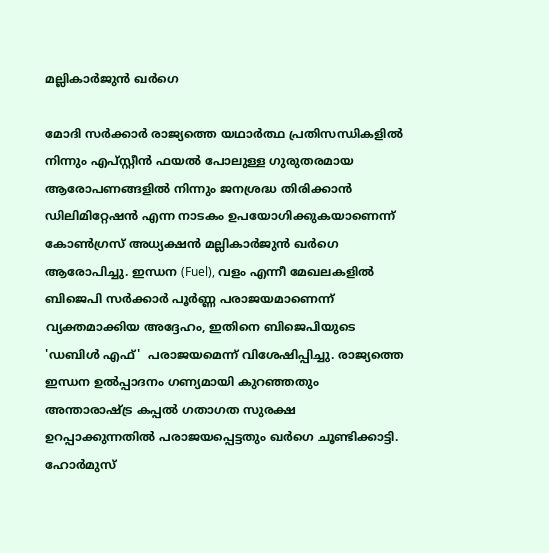മല്ലികാർജുൻ ഖർഗെ

മോദി സർക്കാർ രാജ്യത്തെ യഥാർത്ഥ പ്രതിസന്ധികളിൽ നിന്നും എപ്‌സ്റ്റീൻ ഫയൽ പോലുള്ള ഗുരുതരമായ ആരോപണങ്ങളിൽ നിന്നും ജനശ്രദ്ധ തിരിക്കാൻ ഡിലിമിറ്റേഷൻ എന്ന നാടകം ഉപയോഗിക്കുകയാണെന്ന് കോൺഗ്രസ് അധ്യക്ഷൻ മല്ലികാർജുൻ ഖർഗെ ആരോപിച്ചു. ഇന്ധന (Fuel), വളം എന്നീ മേഖലകളിൽ ബിജെപി സർക്കാർ പൂർണ്ണ പരാജയമാണെന്ന് വ്യക്തമാക്കിയ അദ്ദേഹം, ഇതിനെ ബിജെപിയുടെ 'ഡബിൾ എഫ്'  പരാജയമെന്ന് വിശേഷിപ്പിച്ചു. രാജ്യത്തെ ഇന്ധന ഉൽപ്പാദനം ഗണ്യമായി കുറഞ്ഞതും അന്താരാഷ്ട്ര കപ്പൽ ഗതാഗത സുരക്ഷ ഉറപ്പാക്കുന്നതിൽ പരാജയപ്പെട്ടതും ഖർഗെ ചൂണ്ടിക്കാട്ടി. ഹോർമുസ്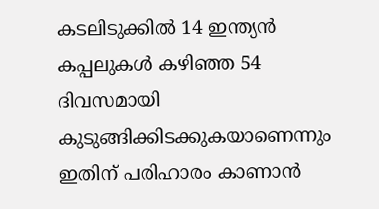കടലിടുക്കിൽ 14 ഇന്ത്യൻ കപ്പലുകൾ കഴിഞ്ഞ 54 ദിവസമായി കുടുങ്ങിക്കിടക്കുകയാണെന്നും ഇതിന് പരിഹാരം കാണാൻ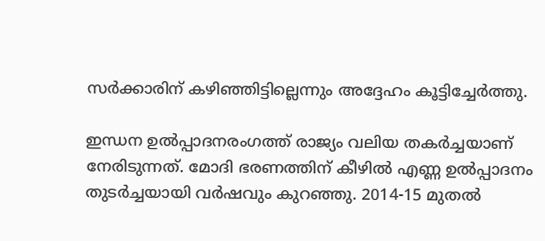സർക്കാരിന് കഴിഞ്ഞിട്ടില്ലെന്നും അദ്ദേഹം കൂട്ടിച്ചേർത്തു.

ഇന്ധന ഉൽപ്പാദനരംഗത്ത് രാജ്യം വലിയ തകർച്ചയാണ് നേരിടുന്നത്. മോദി ഭരണത്തിന് കീഴിൽ എണ്ണ ഉൽപ്പാദനം തുടർച്ചയായി വർഷവും കുറഞ്ഞു. 2014-15 മുതൽ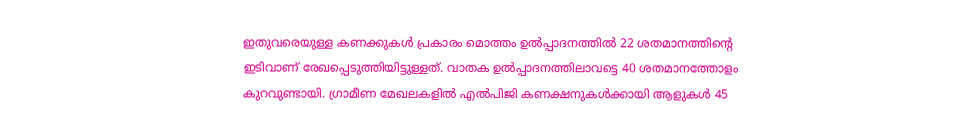ഇതുവരെയുള്ള കണക്കുകൾ പ്രകാരം മൊത്തം ഉൽപ്പാദനത്തിൽ 22 ശതമാനത്തിന്റെ ഇടിവാണ് രേഖപ്പെടുത്തിയിട്ടുള്ളത്. വാതക ഉൽപ്പാദനത്തിലാവട്ടെ 40 ശതമാനത്തോളം കുറവുണ്ടായി. ഗ്രാമീണ മേഖലകളിൽ എൽപിജി കണക്ഷനുകൾക്കായി ആളുകൾ 45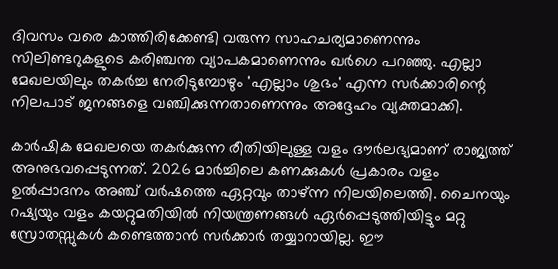ദിവസം വരെ കാത്തിരിക്കേണ്ടി വരുന്ന സാഹചര്യമാണെന്നും സിലിണ്ടറുകളുടെ കരിഞ്ചന്ത വ്യാപകമാണെന്നും ഖർഗെ പറഞ്ഞു. എല്ലാ മേഖലയിലും തകർച്ച നേരിടുമ്പോഴും 'എല്ലാം ശുഭം' എന്ന സർക്കാരിന്റെ നിലപാട് ജനങ്ങളെ വഞ്ചിക്കുന്നതാണെന്നും അദ്ദേഹം വ്യക്തമാക്കി.

കാർഷിക മേഖലയെ തകർക്കുന്ന രീതിയിലുള്ള വളം ദൗർലഭ്യമാണ് രാജ്യത്ത് അനുഭവപ്പെടുന്നത്. 2026 മാർച്ചിലെ കണക്കുകൾ പ്രകാരം വളം ഉൽപ്പാദനം അഞ്ച് വർഷത്തെ ഏറ്റവും താഴ്ന്ന നിലയിലെത്തി. ചൈനയും റഷ്യയും വളം കയറ്റുമതിയിൽ നിയന്ത്രണങ്ങൾ ഏർപ്പെടുത്തിയിട്ടും മറ്റു സ്രോതസ്സുകൾ കണ്ടെത്താൻ സർക്കാർ തയ്യാറായില്ല. ഈ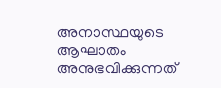അനാസ്ഥയുടെ ആഘാതം അനുഭവിക്കുന്നത്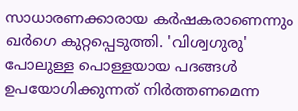സാധാരണക്കാരായ കർഷകരാണെന്നും ഖർഗെ കുറ്റപ്പെടുത്തി. 'വിശ്വഗുരു' പോലുള്ള പൊള്ളയായ പദങ്ങൾ ഉപയോഗിക്കുന്നത് നിർത്തണമെന്ന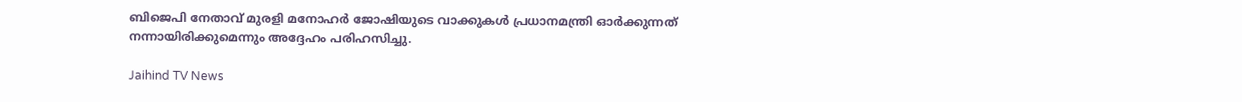ബിജെപി നേതാവ് മുരളി മനോഹർ ജോഷിയുടെ വാക്കുകൾ പ്രധാനമന്ത്രി ഓർക്കുന്നത് നന്നായിരിക്കുമെന്നും അദ്ദേഹം പരിഹസിച്ചു.

Jaihind TV News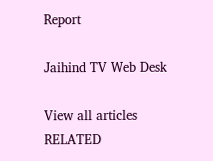Report

Jaihind TV Web Desk

View all articles
RELATED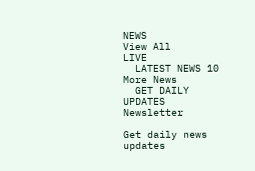NEWS
View All
LIVE
  LATEST NEWS 10
More News
  GET DAILY UPDATES
Newsletter

Get daily news updates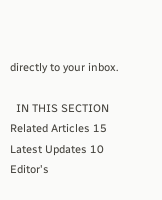directly to your inbox.

  IN THIS SECTION
Related Articles 15
Latest Updates 10
Editor's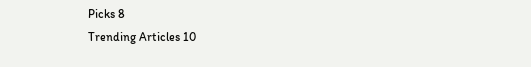Picks 8
Trending Articles 10